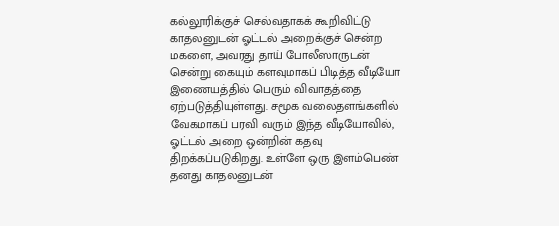கல்லூரிக்குச் செல்வதாகக் கூறிவிட்டு காதலனுடன் ஓட்டல் அறைக்குச் சென்ற மகளை, அவரது தாய் போலீஸாருடன் சென்று கையும் களவுமாகப் பிடித்த வீடியோ இணையத்தில் பெரும் விவாதத்தை ஏற்படுத்தியுள்ளது. சமூக வலைதளங்களில் வேகமாகப் பரவி வரும் இந்த வீடியோவில், ஓட்டல் அறை ஒன்றின் கதவு திறக்கப்படுகிறது. உள்ளே ஒரு இளம்பெண் தனது காதலனுடன்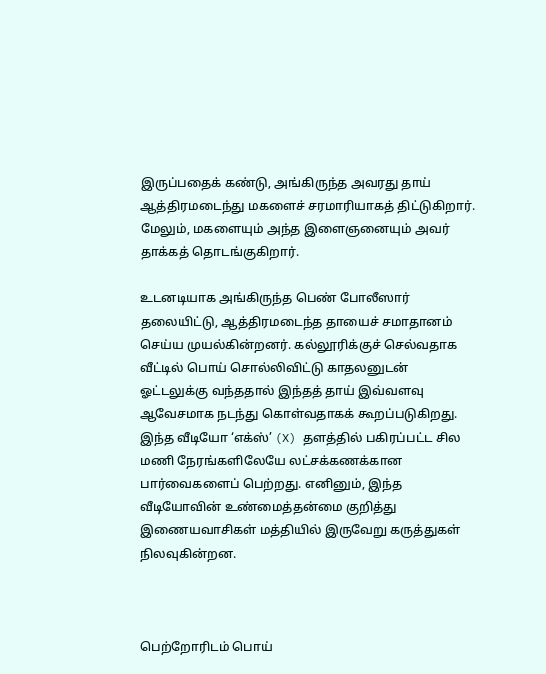இருப்பதைக் கண்டு, அங்கிருந்த அவரது தாய் ஆத்திரமடைந்து மகளைச் சரமாரியாகத் திட்டுகிறார். மேலும், மகளையும் அந்த இளைஞனையும் அவர் தாக்கத் தொடங்குகிறார்.

உடனடியாக அங்கிருந்த பெண் போலீஸார் தலையிட்டு, ஆத்திரமடைந்த தாயைச் சமாதானம் செய்ய முயல்கின்றனர். கல்லூரிக்குச் செல்வதாக வீட்டில் பொய் சொல்லிவிட்டு காதலனுடன் ஓட்டலுக்கு வந்ததால் இந்தத் தாய் இவ்வளவு ஆவேசமாக நடந்து கொள்வதாகக் கூறப்படுகிறது. இந்த வீடியோ ‘எக்ஸ்’ (X) தளத்தில் பகிரப்பட்ட சில மணி நேரங்களிலேயே லட்சக்கணக்கான பார்வைகளைப் பெற்றது. எனினும், இந்த வீடியோவின் உண்மைத்தன்மை குறித்து இணையவாசிகள் மத்தியில் இருவேறு கருத்துகள் நிலவுகின்றன.



பெற்றோரிடம் பொய்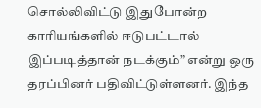சொல்லிவிட்டு இதுபோன்ற காரியங்களில் ஈடுபட்டால் இப்படித்தான் நடக்கும்” என்று ஒரு தரப்பினர் பதிவிட்டுள்ளனர். இந்த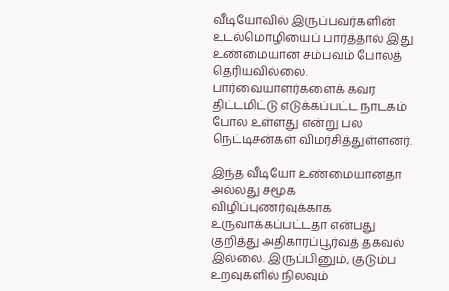வீடியோவில் இருப்பவர்களின் உடல்மொழியைப் பார்த்தால் இது உண்மையான சம்பவம் போலத் தெரியவில்லை. பார்வையாளர்களைக் கவர திட்டமிட்டு எடுக்கப்பட்ட நாடகம்  போல உள்ளது என்று பல நெட்டிசன்கள் விமர்சித்துள்ளனர்.

இந்த வீடியோ உண்மையானதா அல்லது சமூக விழிப்புணர்வுக்காக உருவாக்கப்பட்டதா என்பது குறித்து அதிகாரப்பூர்வத் தகவல் இல்லை. இருப்பினும், குடும்ப உறவுகளில் நிலவும்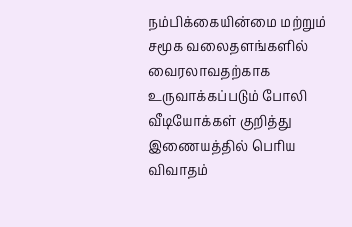நம்பிக்கையின்மை மற்றும் சமூக வலைதளங்களில் வைரலாவதற்காக உருவாக்கப்படும் போலி வீடியோக்கள் குறித்து இணையத்தில் பெரிய விவாதம்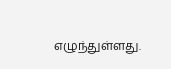எழுந்துள்ளது.